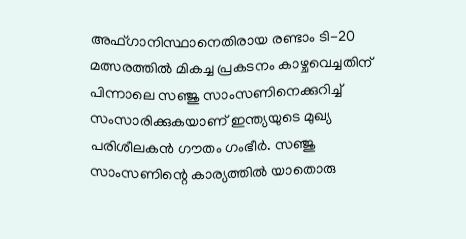അഫ്ഗാനിസ്ഥാനെതിരായ രണ്ടാം ടി-20 മത്സരത്തില്‍ മികച്ച പ്രകടനം കാഴ്ചവെച്ചതിന് പിന്നാലെ സഞ്ജു സാംസണിനെക്കുറിച്ച് സംസാരിക്കുകയാണ് ഇന്ത്യയുടെ മുഖ്യ പരിശീലകന്‍ ഗൗതം ഗംഭീര്‍. സഞ്ജു സാംസണിന്റെ കാര്യത്തില്‍ യാതൊരു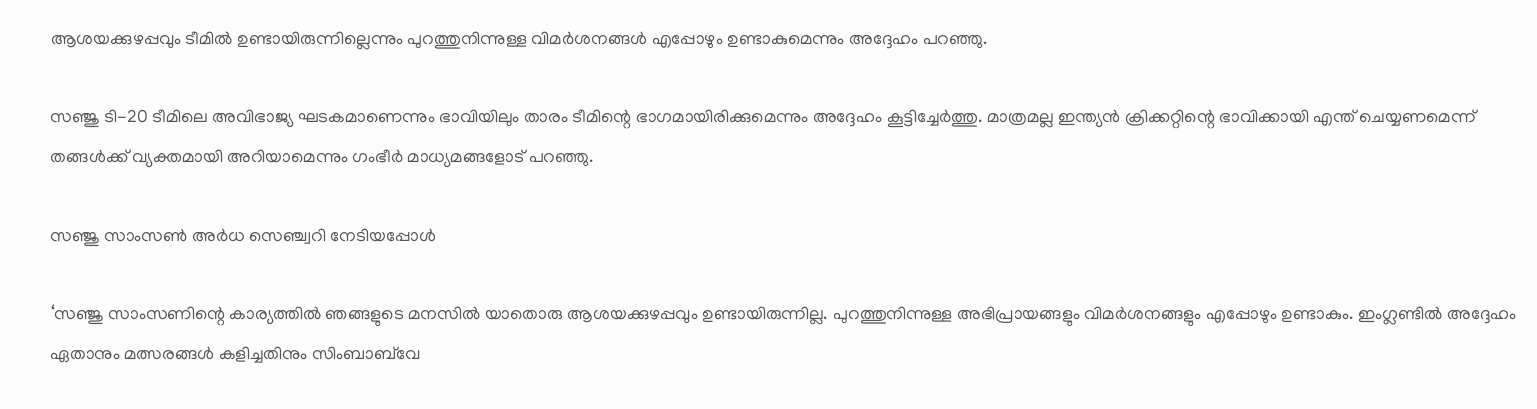ആശയക്കുഴപ്പവും ടീമില്‍ ഉണ്ടായിരുന്നില്ലെന്നും പുറത്തുനിന്നുള്ള വിമര്‍ശനങ്ങള്‍ എപ്പോഴും ഉണ്ടാകുമെന്നും അദ്ദേഹം പറഞ്ഞു.

സഞ്ജു ടി-20 ടീമിലെ അവിഭാജ്യ ഘടകമാണെന്നും ഭാവിയിലും താരം ടീമിന്റെ ഭാഗമായിരിക്കുമെന്നും അദ്ദേഹം കൂട്ടിച്ചേര്‍ത്തു. മാത്രമല്ല ഇന്ത്യന്‍ ക്രിക്കറ്റിന്റെ ഭാവിക്കായി എന്ത് ചെയ്യണമെന്ന് തങ്ങള്‍ക്ക് വ്യക്തമായി അറിയാമെന്നും ഗംഭീര്‍ മാധ്യമങ്ങളോട് പറഞ്ഞു.

സഞ്ജു സാംസണ്‍ അര്‍ധ സെഞ്ച്വറി നേടിയപ്പോള്‍

‘സഞ്ജു സാംസണിന്റെ കാര്യത്തില്‍ ഞങ്ങളുടെ മനസില്‍ യാതൊരു ആശയക്കുഴപ്പവും ഉണ്ടായിരുന്നില്ല. പുറത്തുനിന്നുള്ള അഭിപ്രായങ്ങളും വിമര്‍ശനങ്ങളും എപ്പോഴും ഉണ്ടാകും. ഇംഗ്ലണ്ടില്‍ അദ്ദേഹം ഏതാനും മത്സരങ്ങള്‍ കളിച്ചതിനും സിംബാബ്‌വേ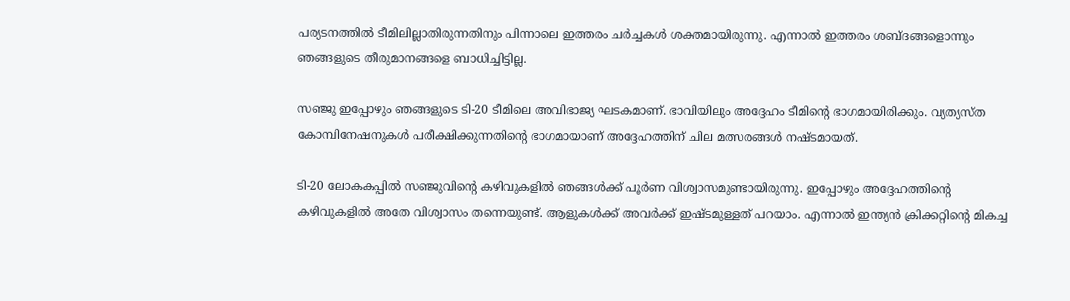പര്യടനത്തില്‍ ടീമിലില്ലാതിരുന്നതിനും പിന്നാലെ ഇത്തരം ചര്‍ച്ചകള്‍ ശക്തമായിരുന്നു. എന്നാല്‍ ഇത്തരം ശബ്ദങ്ങളൊന്നും ഞങ്ങളുടെ തീരുമാനങ്ങളെ ബാധിച്ചിട്ടില്ല.

സഞ്ജു ഇപ്പോഴും ഞങ്ങളുടെ ടി-20 ടീമിലെ അവിഭാജ്യ ഘടകമാണ്. ഭാവിയിലും അദ്ദേഹം ടീമിന്റെ ഭാഗമായിരിക്കും. വ്യത്യസ്ത കോമ്പിനേഷനുകള്‍ പരീക്ഷിക്കുന്നതിന്റെ ഭാഗമായാണ് അദ്ദേഹത്തിന് ചില മത്സരങ്ങള്‍ നഷ്ടമായത്.

ടി-20 ലോകകപ്പില്‍ സഞ്ജുവിന്റെ കഴിവുകളില്‍ ഞങ്ങള്‍ക്ക് പൂര്‍ണ വിശ്വാസമുണ്ടായിരുന്നു. ഇപ്പോഴും അദ്ദേഹത്തിന്റെ കഴിവുകളില്‍ അതേ വിശ്വാസം തന്നെയുണ്ട്. ആളുകള്‍ക്ക് അവര്‍ക്ക് ഇഷ്ടമുള്ളത് പറയാം. എന്നാല്‍ ഇന്ത്യന്‍ ക്രിക്കറ്റിന്റെ മികച്ച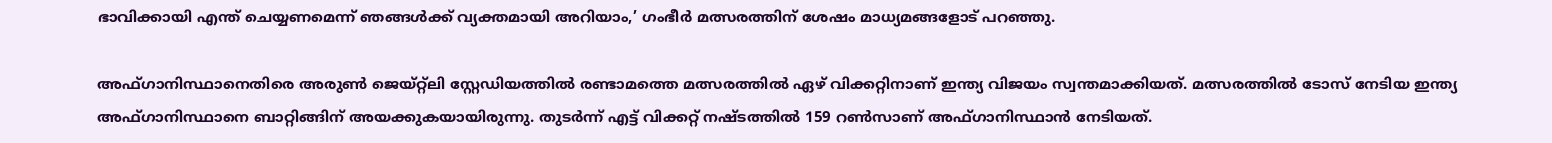ഭാവിക്കായി എന്ത് ചെയ്യണമെന്ന് ഞങ്ങള്‍ക്ക് വ്യക്തമായി അറിയാം,’ ഗംഭീര്‍ മത്സരത്തിന് ശേഷം മാധ്യമങ്ങളോട് പറഞ്ഞു.

അഫ്ഗാനിസ്ഥാനെതിരെ അരുണ്‍ ജെയ്റ്റ്ലി സ്റ്റേഡിയത്തില്‍ രണ്ടാമത്തെ മത്സരത്തില്‍ ഏഴ് വിക്കറ്റിനാണ് ഇന്ത്യ വിജയം സ്വന്തമാക്കിയത്. മത്സരത്തില്‍ ടോസ് നേടിയ ഇന്ത്യ അഫ്ഗാനിസ്ഥാനെ ബാറ്റിങ്ങിന് അയക്കുകയായിരുന്നു. തുടര്‍ന്ന് എട്ട് വിക്കറ്റ് നഷ്ടത്തില്‍ 159 റണ്‍സാണ് അഫ്ഗാനിസ്ഥാന്‍ നേടിയത്.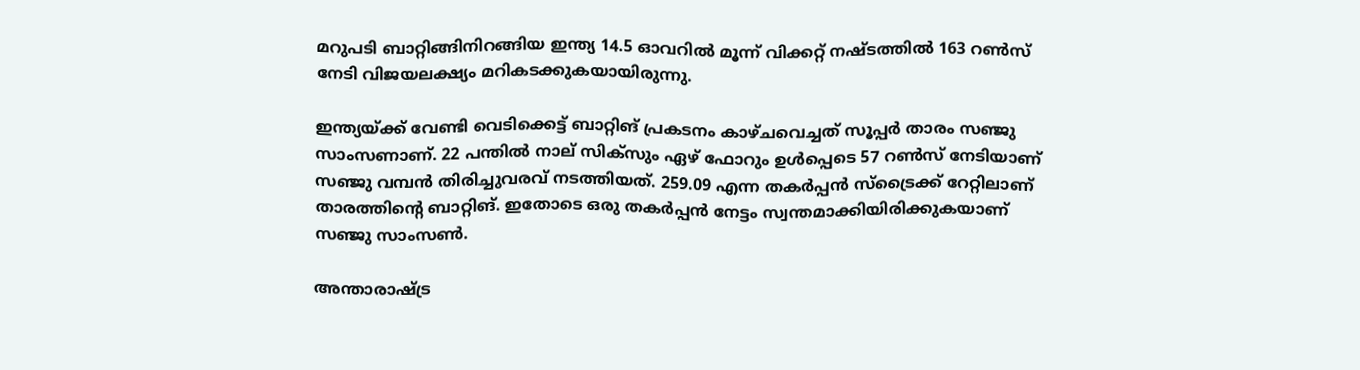മറുപടി ബാറ്റിങ്ങിനിറങ്ങിയ ഇന്ത്യ 14.5 ഓവറില്‍ മൂന്ന് വിക്കറ്റ് നഷ്ടത്തില്‍ 163 റണ്‍സ് നേടി വിജയലക്ഷ്യം മറികടക്കുകയായിരുന്നു.

ഇന്ത്യയ്ക്ക് വേണ്ടി വെടിക്കെട്ട് ബാറ്റിങ് പ്രകടനം കാഴ്ചവെച്ചത് സൂപ്പര്‍ താരം സഞ്ജു സാംസണാണ്. 22 പന്തില്‍ നാല് സിക്സും ഏഴ് ഫോറും ഉള്‍പ്പെടെ 57 റണ്‍സ് നേടിയാണ് സഞ്ജു വമ്പന്‍ തിരിച്ചുവരവ് നടത്തിയത്. 259.09 എന്ന തകര്‍പ്പന്‍ സ്‌ട്രൈക്ക് റേറ്റിലാണ് താരത്തിന്റെ ബാറ്റിങ്. ഇതോടെ ഒരു തകര്‍പ്പന്‍ നേട്ടം സ്വന്തമാക്കിയിരിക്കുകയാണ് സഞ്ജു സാംസണ്‍.

അന്താരാഷ്ട്ര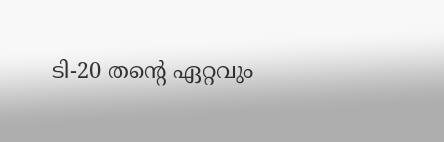ടി-20 തന്റെ ഏറ്റവും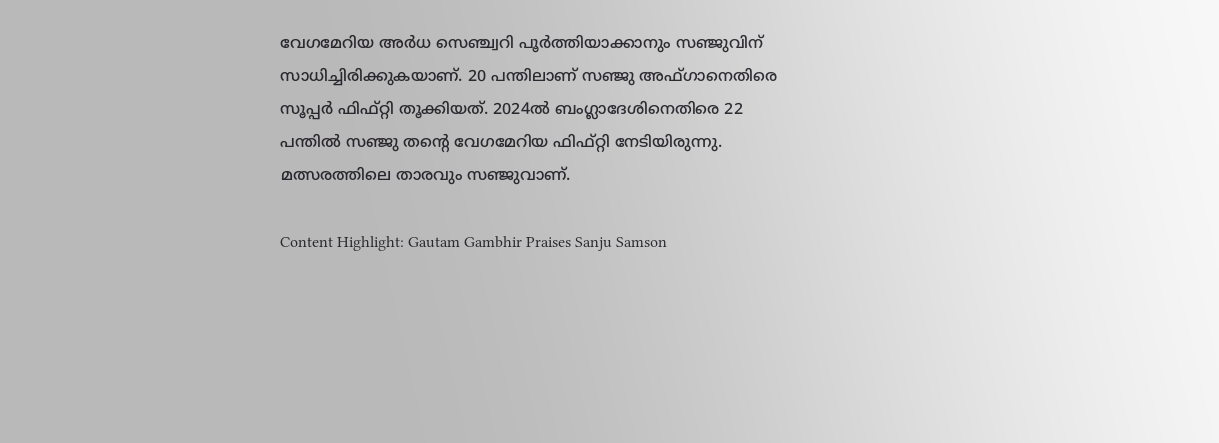വേഗമേറിയ അര്‍ധ സെഞ്ച്വറി പൂര്‍ത്തിയാക്കാനും സഞ്ജുവിന് സാധിച്ചിരിക്കുകയാണ്. 20 പന്തിലാണ് സഞ്ജു അഫ്ഗാനെതിരെ സൂപ്പര്‍ ഫിഫ്റ്റി തൂക്കിയത്. 2024ല്‍ ബംഗ്ലാദേശിനെതിരെ 22 പന്തില്‍ സഞ്ജു തന്റെ വേഗമേറിയ ഫിഫ്റ്റി നേടിയിരുന്നു. മത്സരത്തിലെ താരവും സഞ്ജുവാണ്.

Content Highlight: Gautam Gambhir Praises Sanju Samson